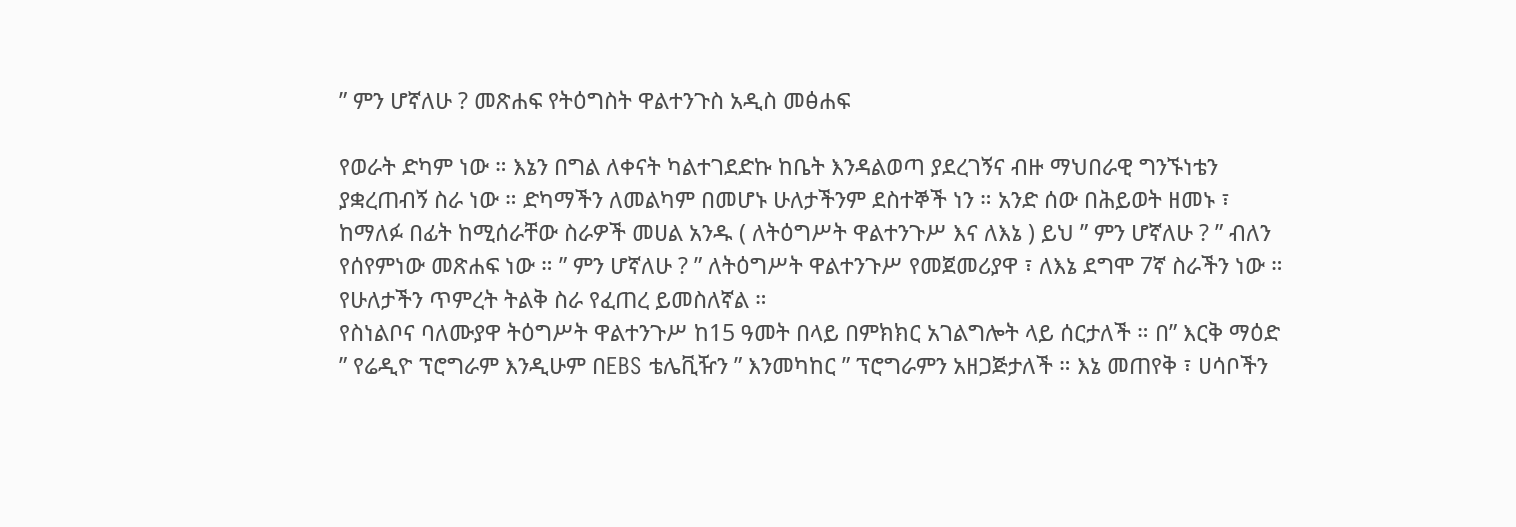” ምን ሆኛለሁ ? መጽሐፍ የትዕግስት ዋልተንጉስ አዲስ መፅሐፍ

የወራት ድካም ነው ። እኔን በግል ለቀናት ካልተገደድኩ ከቤት እንዳልወጣ ያደረገኝና ብዙ ማህበራዊ ግንኙነቴን ያቋረጠብኝ ስራ ነው ። ድካማችን ለመልካም በመሆኑ ሁለታችንም ደስተኞች ነን ። አንድ ሰው በሕይወት ዘመኑ ፣ ከማለፉ በፊት ከሚሰራቸው ስራዎች መሀል አንዱ ( ለትዕግሥት ዋልተንጉሥ እና ለእኔ ) ይህ ” ምን ሆኛለሁ ? ” ብለን የሰየምነው መጽሐፍ ነው ። ” ምን ሆኛለሁ ? ” ለትዕግሥት ዋልተንጉሥ የመጀመሪያዋ ፣ ለእኔ ደግሞ 7ኛ ስራችን ነው ። የሁለታችን ጥምረት ትልቅ ስራ የፈጠረ ይመስለኛል ።
የስነልቦና ባለሙያዋ ትዕግሥት ዋልተንጉሥ ከ15 ዓመት በላይ በምክክር አገልግሎት ላይ ሰርታለች ። በ” እርቅ ማዕድ ” የሬዲዮ ፕሮግራም እንዲሁም በEBS ቴሌቪዥን ” እንመካከር ” ፕሮግራምን አዘጋጅታለች ። እኔ መጠየቅ ፣ ሀሳቦችን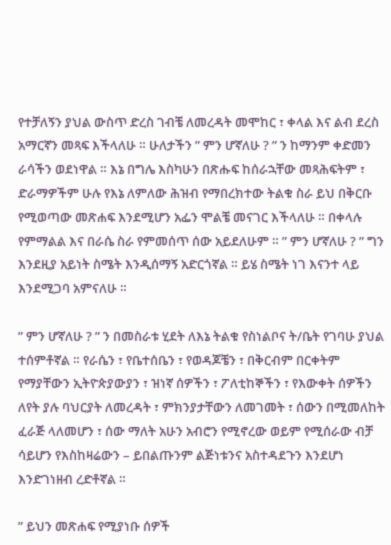የተቻለኝን ያህል ውስጥ ድረስ ገብቼ ለመረዳት መሞከር ፣ ቀላል እና ልብ ደረስ አማርኛን መጻፍ እችላለሁ ። ሁለታችን ” ምን ሆኛለሁ ? ” ን ከማንም ቀድመን ራሳችን ወደነዋል ። እኔ በግሌ እስካሁን በጽሑፍ ከሰራኋቸው መጻሕፍትም ፣ ድራማዎችም ሁሉ የእኔ ለምለው ሕዝብ የማበረክተው ትልቁ ስራ ይህ በቅርቡ የሚወጣው መጽሐፍ እንደሚሆን አፌን ሞልቼ መናገር እችላለሁ ። በቀላሉ የምማልል እና በራሴ ስራ የምመሰጥ ሰው አይደለሁም ። ” ምን ሆኛለሁ ? ” ግን እንደዚያ አይነት ስሜት እንዲሰማኝ አድርጎኛል ። ይሄ ስሜት ነገ እናንተ ላይ እንደሚጋባ አምናለሁ ።

” ምን ሆኛለሁ ? ” ን በመስራቱ ሂደት ለእኔ ትልቁ የስነልቦና ት/ቤት የገባሁ ያህል ተሰምቶኛል ። የራሴን ፣ የቤተሰቤን ፣ የወዳጆቼን ፣ በቅርብም በርቀትም የማያቸውን ኢትዮጵያውያን ፣ ዝነኛ ሰዎችን ፣ ፖለቲከኞችን ፣ የእውቀት ሰዎችን ለየት ያሉ ባህርያት ለመረዳት ፣ ምክንያታቸውን ለመገመት ፣ ሰውን በሚመለከት ፈራጅ ላለመሆን ፣ ሰው ማለት አሁን አብሮን የሚኖረው ወይም የሚሰራው ብቻ ሳይሆን የእስከዛሬውን – ይበልጡንም ልጅነቱንና አስተዳደጉን እንደሆነ እንድገነዘብ ረድቶኛል ።

” ይህን መጽሐፍ የሚያነቡ ሰዎች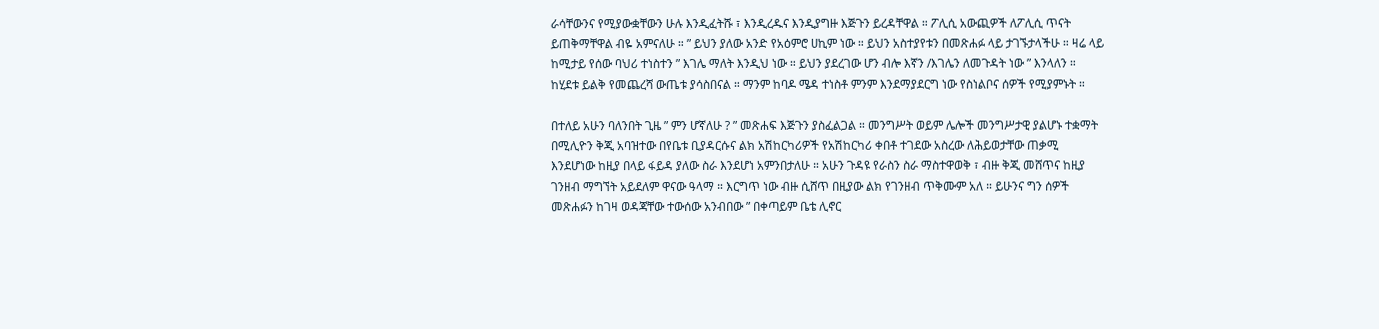ራሳቸውንና የሚያውቋቸውን ሁሉ እንዲፈትሹ ፣ እንዲረዱና እንዲያግዙ እጅጉን ይረዳቸዋል ። ፖሊሲ አውጪዎች ለፖሊሲ ጥናት ይጠቅማቸዋል ብዬ አምናለሁ ። ” ይህን ያለው አንድ የአዕምሮ ሀኪም ነው ። ይህን አስተያየቱን በመጽሐፉ ላይ ታገኙታላችሁ ። ዛሬ ላይ ከሚታይ የሰው ባህሪ ተነስተን ” እገሌ ማለት እንዲህ ነው ። ይህን ያደረገው ሆን ብሎ እኛን /እገሌን ለመጉዳት ነው ” እንላለን ። ከሂደቱ ይልቅ የመጨረሻ ውጤቱ ያሳስበናል ። ማንም ከባዶ ሜዳ ተነስቶ ምንም እንደማያደርግ ነው የስነልቦና ሰዎች የሚያምኑት ።

በተለይ አሁን ባለንበት ጊዜ ” ምን ሆኛለሁ ? ” መጽሐፍ እጅጉን ያስፈልጋል ። መንግሥት ወይም ሌሎች መንግሥታዊ ያልሆኑ ተቋማት በሚሊዮን ቅጂ አባዝተው በየቤቱ ቢያዳርሱና ልክ አሽከርካሪዎች የአሽከርካሪ ቀበቶ ተገደው አስረው ለሕይወታቸው ጠቃሚ እንደሆነው ከዚያ በላይ ፋይዳ ያለው ስራ እንደሆነ አምንበታለሁ ። አሁን ጉዳዩ የራስን ስራ ማስተዋወቅ ፣ ብዙ ቅጂ መሸጥና ከዚያ ገንዘብ ማግኘት አይደለም ዋናው ዓላማ ። እርግጥ ነው ብዙ ሲሸጥ በዚያው ልክ የገንዘብ ጥቅሙም አለ ። ይሁንና ግን ሰዎች መጽሐፉን ከገዛ ወዳጃቸው ተውሰው አንብበው ” በቀጣይም ቤቴ ሊኖር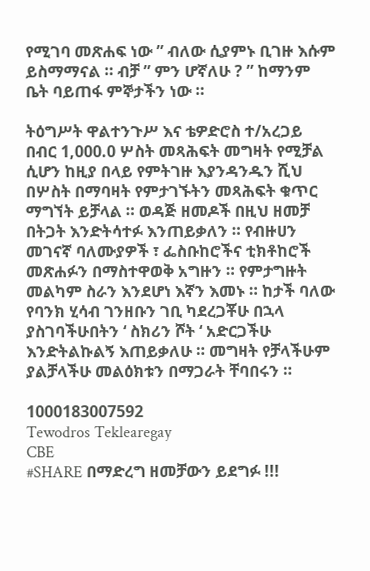የሚገባ መጽሐፍ ነው ” ብለው ሲያምኑ ቢገዙ እሱም ይስማማናል ። ብቻ ” ምን ሆኛለሁ ? ” ከማንም ቤት ባይጠፋ ምኞታችን ነው ።

ትዕግሥት ዋልተንጉሥ እና ቴዎድሮስ ተ/አረጋይ
በብር 1,000.0 ሦስት መጻሕፍት መግዛት የሚቻል ሲሆን ከዚያ በላይ የምትገዙ እያንዳንዱን ሺህ በሦስት በማባዛት የምታገኙትን መጻሕፍት ቁጥር ማግኘት ይቻላል ። ወዳጅ ዘመዶች በዚህ ዘመቻ በትጋት እንድትሳተፉ እንጠይቃለን ። የብዙሀን መገናኛ ባለሙያዎች ፣ ፌስቡከሮችና ቲክቶከሮች መጽሐፉን በማስተዋወቅ አግዙን ። የምታግዙት መልካም ስራን እንደሆነ እኛን እመኑ ። ከታች ባለው የባንክ ሂሳብ ገንዘቡን ገቢ ካደረጋቾሁ በኋላ ያስገባችሁበትን ‘ ስክሪን ሾት ‘ አድርጋችሁ እንድትልኩልኝ እጠይቃለሁ ። መግዛት የቻላችሁም ያልቻላችሁ መልዕክቱን በማጋራት ቸባበሩን ።

1000183007592
Tewodros Teklearegay
CBE
#SHARE በማድረግ ዘመቻውን ይደግፉ !!!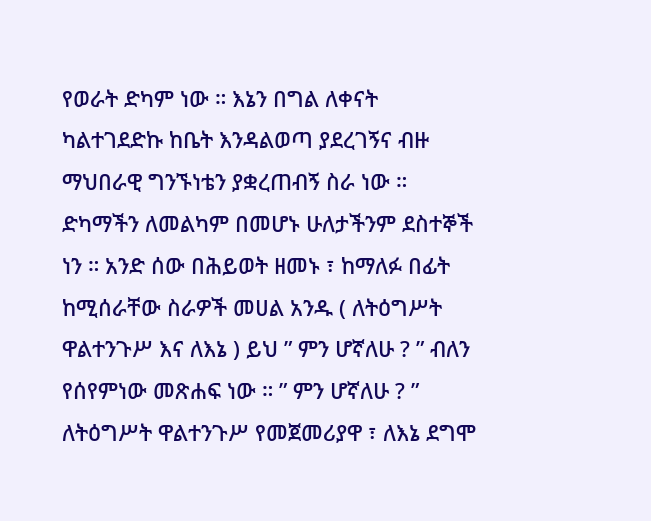የወራት ድካም ነው ። እኔን በግል ለቀናት ካልተገደድኩ ከቤት እንዳልወጣ ያደረገኝና ብዙ ማህበራዊ ግንኙነቴን ያቋረጠብኝ ስራ ነው ። ድካማችን ለመልካም በመሆኑ ሁለታችንም ደስተኞች ነን ። አንድ ሰው በሕይወት ዘመኑ ፣ ከማለፉ በፊት ከሚሰራቸው ስራዎች መሀል አንዱ ( ለትዕግሥት ዋልተንጉሥ እና ለእኔ ) ይህ ” ምን ሆኛለሁ ? ” ብለን የሰየምነው መጽሐፍ ነው ። ” ምን ሆኛለሁ ? ” ለትዕግሥት ዋልተንጉሥ የመጀመሪያዋ ፣ ለእኔ ደግሞ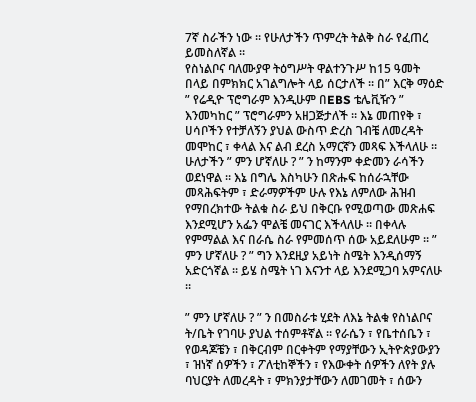7ኛ ስራችን ነው ። የሁለታችን ጥምረት ትልቅ ስራ የፈጠረ ይመስለኛል ።
የስነልቦና ባለሙያዋ ትዕግሥት ዋልተንጉሥ ከ15 ዓመት በላይ በምክክር አገልግሎት ላይ ሰርታለች ። በ” እርቅ ማዕድ ” የሬዲዮ ፕሮግራም እንዲሁም በEBS ቴሌቪዥን ” እንመካከር ” ፕሮግራምን አዘጋጅታለች ። እኔ መጠየቅ ፣ ሀሳቦችን የተቻለኝን ያህል ውስጥ ድረስ ገብቼ ለመረዳት መሞከር ፣ ቀላል እና ልብ ደረስ አማርኛን መጻፍ እችላለሁ ። ሁለታችን ” ምን ሆኛለሁ ? ” ን ከማንም ቀድመን ራሳችን ወደነዋል ። እኔ በግሌ እስካሁን በጽሑፍ ከሰራኋቸው መጻሕፍትም ፣ ድራማዎችም ሁሉ የእኔ ለምለው ሕዝብ የማበረክተው ትልቁ ስራ ይህ በቅርቡ የሚወጣው መጽሐፍ እንደሚሆን አፌን ሞልቼ መናገር እችላለሁ ። በቀላሉ የምማልል እና በራሴ ስራ የምመሰጥ ሰው አይደለሁም ። ” ምን ሆኛለሁ ? ” ግን እንደዚያ አይነት ስሜት እንዲሰማኝ አድርጎኛል ። ይሄ ስሜት ነገ እናንተ ላይ እንደሚጋባ አምናለሁ ።

” ምን ሆኛለሁ ? ” ን በመስራቱ ሂደት ለእኔ ትልቁ የስነልቦና ት/ቤት የገባሁ ያህል ተሰምቶኛል ። የራሴን ፣ የቤተሰቤን ፣ የወዳጆቼን ፣ በቅርብም በርቀትም የማያቸውን ኢትዮጵያውያን ፣ ዝነኛ ሰዎችን ፣ ፖለቲከኞችን ፣ የእውቀት ሰዎችን ለየት ያሉ ባህርያት ለመረዳት ፣ ምክንያታቸውን ለመገመት ፣ ሰውን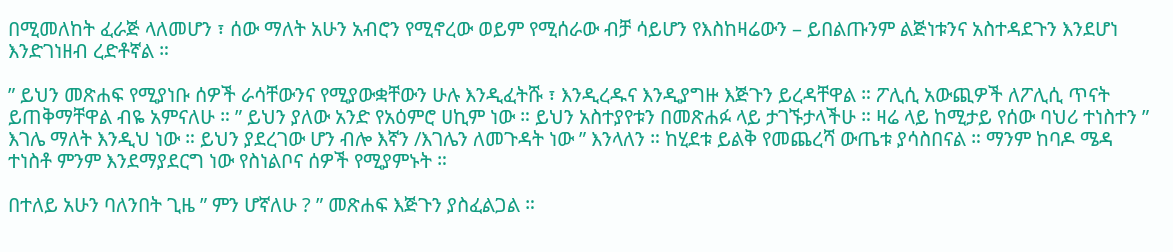በሚመለከት ፈራጅ ላለመሆን ፣ ሰው ማለት አሁን አብሮን የሚኖረው ወይም የሚሰራው ብቻ ሳይሆን የእስከዛሬውን – ይበልጡንም ልጅነቱንና አስተዳደጉን እንደሆነ እንድገነዘብ ረድቶኛል ።

” ይህን መጽሐፍ የሚያነቡ ሰዎች ራሳቸውንና የሚያውቋቸውን ሁሉ እንዲፈትሹ ፣ እንዲረዱና እንዲያግዙ እጅጉን ይረዳቸዋል ። ፖሊሲ አውጪዎች ለፖሊሲ ጥናት ይጠቅማቸዋል ብዬ አምናለሁ ። ” ይህን ያለው አንድ የአዕምሮ ሀኪም ነው ። ይህን አስተያየቱን በመጽሐፉ ላይ ታገኙታላችሁ ። ዛሬ ላይ ከሚታይ የሰው ባህሪ ተነስተን ” እገሌ ማለት እንዲህ ነው ። ይህን ያደረገው ሆን ብሎ እኛን /እገሌን ለመጉዳት ነው ” እንላለን ። ከሂደቱ ይልቅ የመጨረሻ ውጤቱ ያሳስበናል ። ማንም ከባዶ ሜዳ ተነስቶ ምንም እንደማያደርግ ነው የስነልቦና ሰዎች የሚያምኑት ።

በተለይ አሁን ባለንበት ጊዜ ” ምን ሆኛለሁ ? ” መጽሐፍ እጅጉን ያስፈልጋል ።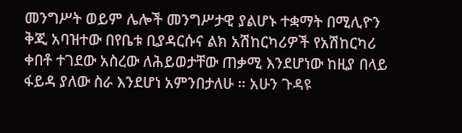መንግሥት ወይም ሌሎች መንግሥታዊ ያልሆኑ ተቋማት በሚሊዮን ቅጂ አባዝተው በየቤቱ ቢያዳርሱና ልክ አሽከርካሪዎች የአሽከርካሪ ቀበቶ ተገደው አስረው ለሕይወታቸው ጠቃሚ እንደሆነው ከዚያ በላይ ፋይዳ ያለው ስራ እንደሆነ አምንበታለሁ ። አሁን ጉዳዩ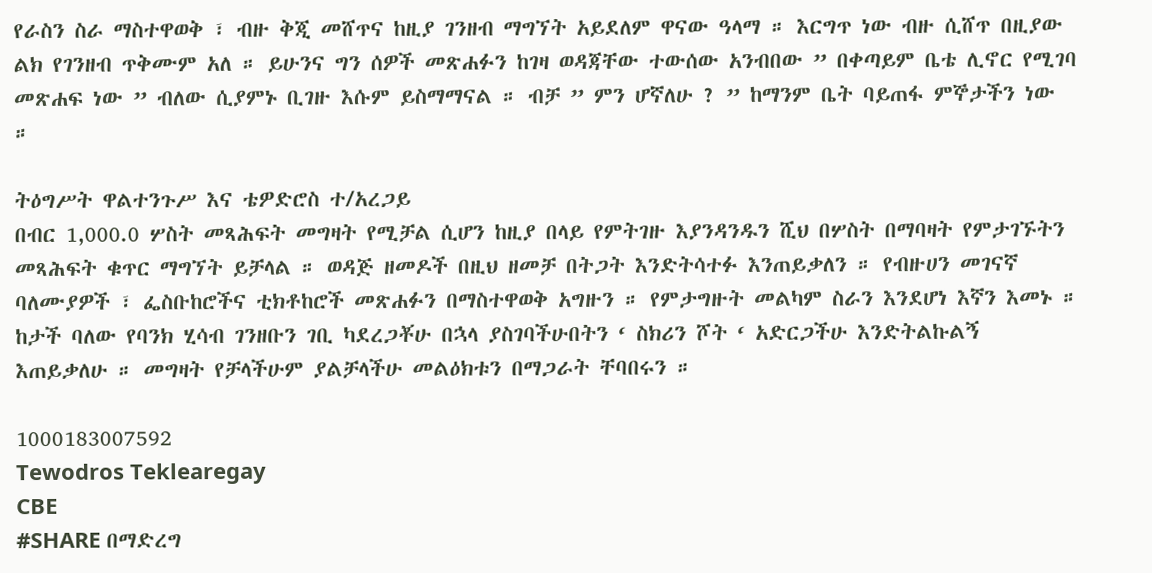የራስን ስራ ማስተዋወቅ ፣ ብዙ ቅጂ መሸጥና ከዚያ ገንዘብ ማግኘት አይደለም ዋናው ዓላማ ። እርግጥ ነው ብዙ ሲሸጥ በዚያው ልክ የገንዘብ ጥቅሙም አለ ። ይሁንና ግን ሰዎች መጽሐፉን ከገዛ ወዳጃቸው ተውሰው አንብበው ” በቀጣይም ቤቴ ሊኖር የሚገባ መጽሐፍ ነው ” ብለው ሲያምኑ ቢገዙ እሱም ይስማማናል ። ብቻ ” ምን ሆኛለሁ ? ” ከማንም ቤት ባይጠፋ ምኞታችን ነው ።

ትዕግሥት ዋልተንጉሥ እና ቴዎድሮስ ተ/አረጋይ
በብር 1,000.0 ሦስት መጻሕፍት መግዛት የሚቻል ሲሆን ከዚያ በላይ የምትገዙ እያንዳንዱን ሺህ በሦስት በማባዛት የምታገኙትን መጻሕፍት ቁጥር ማግኘት ይቻላል ። ወዳጅ ዘመዶች በዚህ ዘመቻ በትጋት እንድትሳተፉ እንጠይቃለን ። የብዙሀን መገናኛ ባለሙያዎች ፣ ፌስቡከሮችና ቲክቶከሮች መጽሐፉን በማስተዋወቅ አግዙን ። የምታግዙት መልካም ስራን እንደሆነ እኛን እመኑ ። ከታች ባለው የባንክ ሂሳብ ገንዘቡን ገቢ ካደረጋቾሁ በኋላ ያስገባችሁበትን ‘ ስክሪን ሾት ‘ አድርጋችሁ እንድትልኩልኝ እጠይቃለሁ ። መግዛት የቻላችሁም ያልቻላችሁ መልዕክቱን በማጋራት ቸባበሩን ።

1000183007592
Tewodros Teklearegay
CBE
#SHARE በማድረግ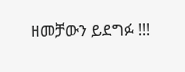ዘመቻውን ይደግፉ !!!